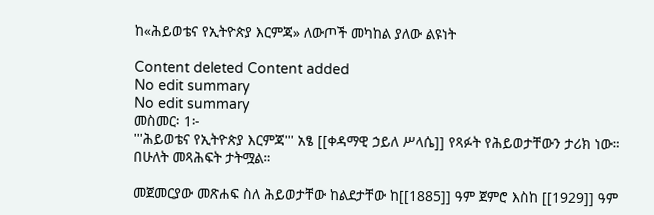ከ«ሕይወቴና የኢትዮጵያ እርምጃ» ለውጦች መካከል ያለው ልዩነት

Content deleted Content added
No edit summary
No edit summary
መስመር፡ 1፦
'''ሕይወቴና የኢትዮጵያ እርምጃ''' አፄ [[ቀዳማዊ ኃይለ ሥላሴ]] የጻፉት የሕይወታቸውን ታሪክ ነው። በሁለት መጻሕፍት ታትሟል።

መጀመርያው መጽሐፍ ስለ ሕይወታቸው ከልደታቸው ከ[[1885]] ዓም ጀምሮ እስከ [[1929]] ዓም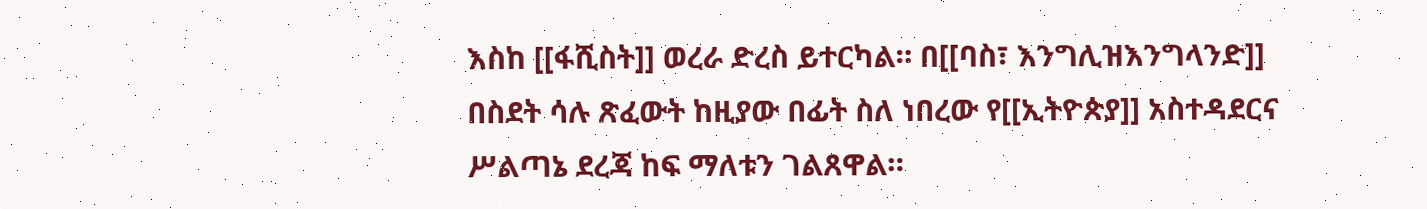እስከ [[ፋሺስት]] ወረራ ድረስ ይተርካል። በ[[ባስ፣ እንግሊዝእንግላንድ]] በስደት ሳሉ ጽፈውት ከዚያው በፊት ስለ ነበረው የ[[ኢትዮጵያ]] አስተዳደርና ሥልጣኔ ደረጃ ከፍ ማለቱን ገልጸዋል።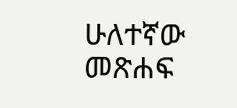ሁለተኛው መጽሐፍ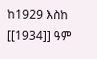ከ1929 እስከ [[1934]] ዓም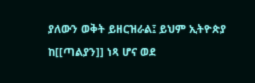ያለውን ወቅት ይዘርዝራል፤ ይህም ኢትዮጵያ ከ[[ጣልያን]] ነጻ ሆና ወደ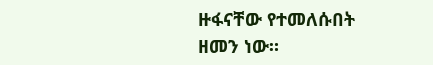ዙፋናቸው የተመለሱበት ዘመን ነው።